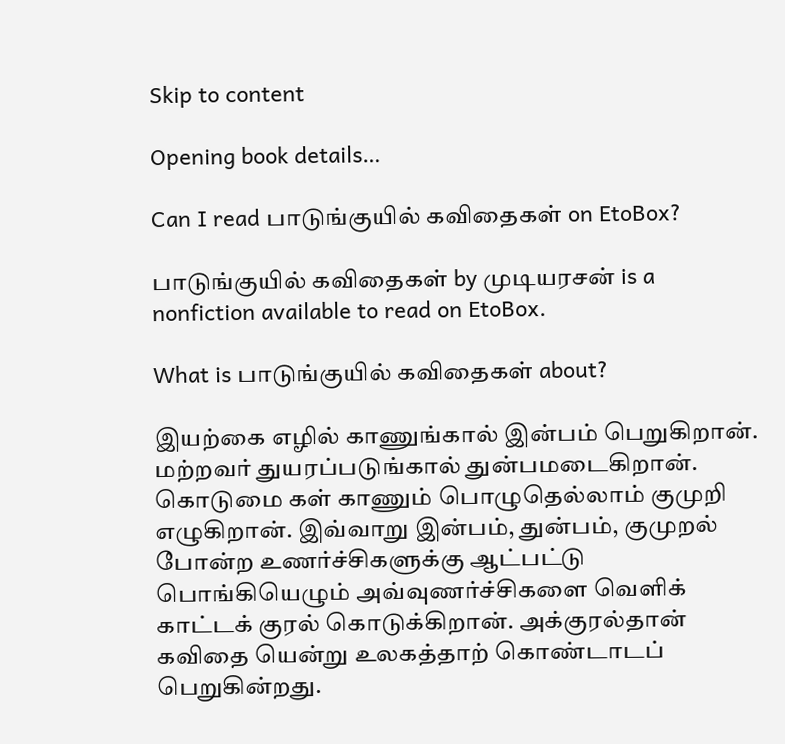Skip to content

Opening book details…

Can I read பாடுங்குயில் கவிதைகள் on EtoBox?

பாடுங்குயில் கவிதைகள் by முடியரசன் is a nonfiction available to read on EtoBox.

What is பாடுங்குயில் கவிதைகள் about?

இயற்கை எழில் காணுங்கால் இன்பம் பெறுகிறான். மற்றவர் துயரப்படுங்கால் துன்பமடைகிறான். கொடுமை கள் காணும் பொழுதெல்லாம் குமுறி எழுகிறான். இவ்வாறு இன்பம், துன்பம், குமுறல் போன்ற உணர்ச்சிகளுக்கு ஆட்பட்டு பொங்கியெழும் அவ்வுணர்ச்சிகளை வெளிக் காட்டக் குரல் கொடுக்கிறான். அக்குரல்தான் கவிதை யென்று உலகத்தாற் கொண்டாடப் பெறுகின்றது.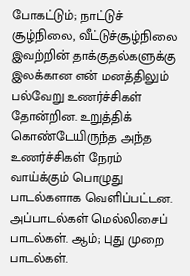போகட்டும்; நாட்டுச் சூழ்நிலை, வீட்டுச்சூழ்நிலை இவற்றின் தாக்குதல்களுக்கு இலக்கான என் மனத்திலும் பல்வேறு உணர்ச்சிகள் தோன்றின. உறுத்திக் கொண்டேயிருந்த அந்த உணர்ச்சிகள் நேரம் வாய்க்கும் பொழுது பாடல்களாக வெளிப்பட்டன. அப்பாடல்கள் மெல்லிசைப் பாடல்கள். ஆம்; புது முறை பாடல்கள்.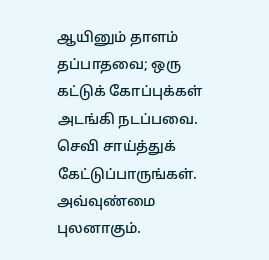ஆயினும் தாளம் தப்பாதவை; ஒரு கட்டுக் கோப்புக்கள் அடங்கி நடப்பவை. செவி சாய்த்துக் கேட்டுப்பாருங்கள். அவ்வுண்மை புலனாகும்.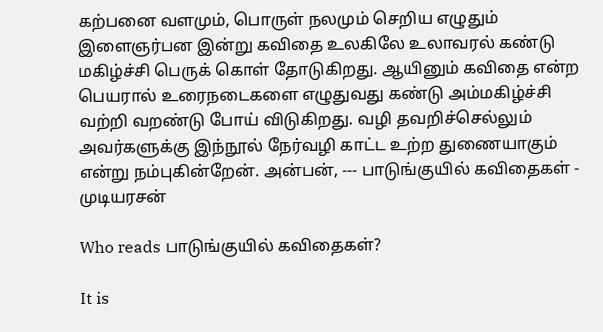கற்பனை வளமும், பொருள் நலமும் செறிய எழுதும் இளைஞர்பன இன்று கவிதை உலகிலே உலாவரல் கண்டு மகிழ்ச்சி பெருக் கொள் தோடுகிறது. ஆயினும் கவிதை என்ற பெயரால் உரைநடைகளை எழுதுவது கண்டு அம்மகிழ்ச்சி வற்றி வறண்டு போய் விடுகிறது. வழி தவறிச்செல்லும் அவர்களுக்கு இந்நூல் நேர்வழி காட்ட உற்ற துணையாகும் என்று நம்புகின்றேன். அன்பன், --- பாடுங்குயில் கவிதைகள் - முடியரசன்

Who reads பாடுங்குயில் கவிதைகள்?

It is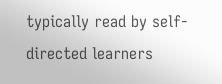typically read by self-directed learners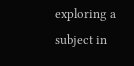exploring a subject in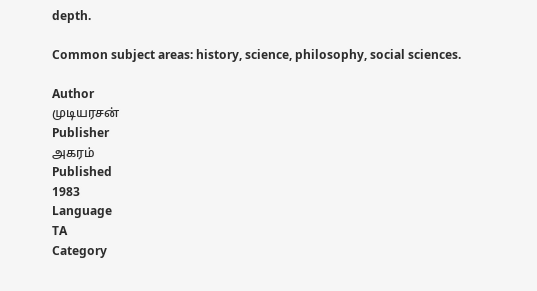depth.

Common subject areas: history, science, philosophy, social sciences.

Author
முடியரசன்
Publisher
அகரம்
Published
1983
Language
TA
Category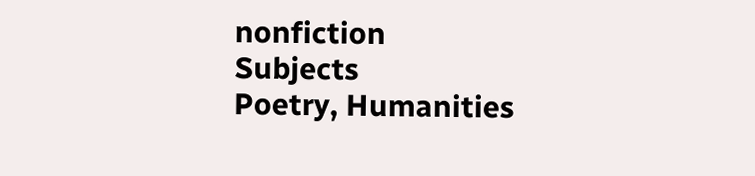nonfiction
Subjects
Poetry, Humanities